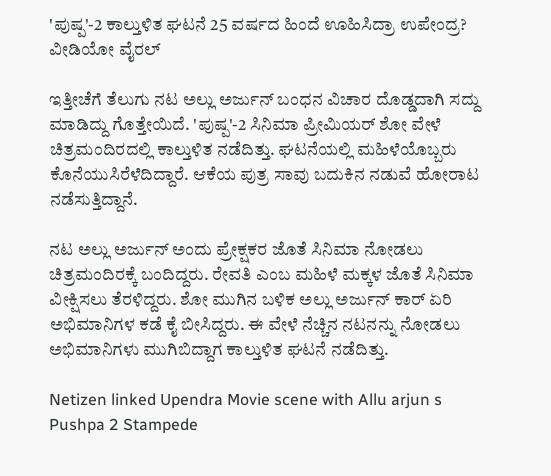'ಪುಷ್ಪ'-2 ಕಾಲ್ತುಳಿತ ಘಟನೆ 25 ವರ್ಷದ ಹಿಂದೆ ಊಹಿಸಿದ್ರಾ ಉಪೇಂದ್ರ? ವೀಡಿಯೋ ವೈರಲ್

ಇತ್ತೀಚೆಗೆ ತೆಲುಗು ನಟ ಅಲ್ಲು ಅರ್ಜುನ್ ಬಂಧನ ವಿಚಾರ ದೊಡ್ಡದಾಗಿ ಸದ್ದು ಮಾಡಿದ್ದು ಗೊತ್ತೇಯಿದೆ. 'ಪುಷ್ಪ'-2 ಸಿನಿಮಾ ಪ್ರೀಮಿಯರ್ ಶೋ ವೇಳೆ ಚಿತ್ರಮಂದಿರದಲ್ಲಿ ಕಾಲ್ತುಳಿತ ನಡೆದಿತ್ತು. ಘಟನೆಯಲ್ಲಿ ಮಹಿಳೆಯೊಬ್ಬರು ಕೊನೆಯುಸಿರೆಳೆದಿದ್ದಾರೆ. ಆಕೆಯ ಪುತ್ರ ಸಾವು ಬದುಕಿನ ನಡುವೆ ಹೋರಾಟ ನಡೆಸುತ್ತಿದ್ದಾನೆ.

ನಟ ಅಲ್ಲು ಅರ್ಜುನ್ ಅಂದು ಪ್ರೇಕ್ಷಕರ ಜೊತೆ ಸಿನಿಮಾ ನೋಡಲು ಚಿತ್ರಮಂದಿರಕ್ಕೆ ಬಂದಿದ್ದರು. ರೇವತಿ ಎಂಬ ಮಹಿಳೆ ಮಕ್ಕಳ ಜೊತೆ ಸಿನಿಮಾ ವೀಕ್ಷಿಸಲು ತೆರಳಿದ್ದರು. ಶೋ ಮುಗಿನ ಬಳಿಕ ಅಲ್ಲು ಅರ್ಜುನ್ ಕಾರ್ ಏರಿ ಅಭಿಮಾನಿಗಳ ಕಡೆ ಕೈ ಬೀಸಿದ್ದರು. ಈ ವೇಳೆ ನೆಚ್ಚಿನ ನಟನನ್ನು ನೋಡಲು ಅಭಿಮಾನಿಗಳು ಮುಗಿಬಿದ್ದಾಗ ಕಾಲ್ತುಳಿತ ಘಟನೆ ನಡೆದಿತ್ತು.

Netizen linked Upendra Movie scene with Allu arjun s Pushpa 2 Stampede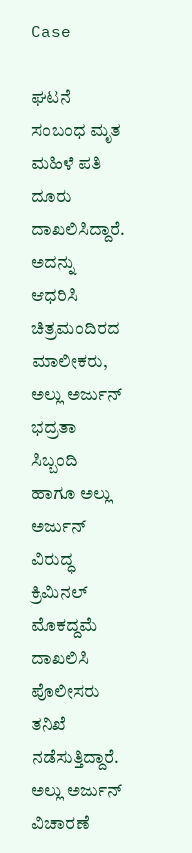Case

ಘಟನೆ ಸಂಬಂಧ ಮೃತ ಮಹಿಳೆ ಪತಿ ದೂರು ದಾಖಲಿಸಿದ್ದಾರೆ. ಅದನ್ನು ಆಧರಿಸಿ ಚಿತ್ರಮಂದಿರದ ಮಾಲೀಕರು, ಅಲ್ಲು ಅರ್ಜುನ್ ಭದ್ರತಾ ಸಿಬ್ಬಂದಿ ಹಾಗೂ ಅಲ್ಲು ಅರ್ಜುನ್ ವಿರುದ್ಧ ಕ್ರಿಮಿನಲ್ ಮೊಕದ್ದಮೆ ದಾಖಲಿಸಿ ಪೊಲೀಸರು ತನಿಖೆ ನಡೆಸುತ್ತಿದ್ದಾರೆ. ಅಲ್ಲು ಅರ್ಜುನ್ ವಿಚಾರಣೆ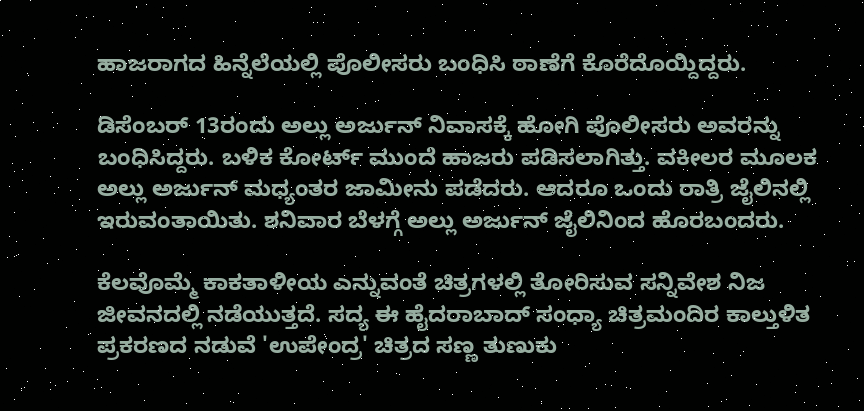ಹಾಜರಾಗದ ಹಿನ್ನೆಲೆಯಲ್ಲಿ ಪೊಲೀಸರು ಬಂಧಿಸಿ ಠಾಣೆಗೆ ಕೊರೆದೊಯ್ದಿದ್ದರು.

ಡಿಸೆಂಬರ್ 13ರಂದು ಅಲ್ಲು ಅರ್ಜುನ್ ನಿವಾಸಕ್ಕೆ ಹೋಗಿ ಪೊಲೀಸರು ಅವರನ್ನು ಬಂಧಿಸಿದ್ದರು. ಬಳಿಕ ಕೋರ್ಟ್ ಮುಂದೆ ಹಾಜರು ಪಡಿಸಲಾಗಿತ್ತು. ವಕೀಲರ ಮೂಲಕ ಅಲ್ಲು ಅರ್ಜುನ್ ಮಧ್ಯಂತರ ಜಾಮೀನು ಪಡೆದರು. ಆದರೂ ಒಂದು ರಾತ್ರಿ ಜೈಲಿನಲ್ಲಿ ಇರುವಂತಾಯಿತು. ಶನಿವಾರ ಬೆಳಗ್ಗೆ ಅಲ್ಲು ಅರ್ಜುನ್ ಜೈಲಿನಿಂದ ಹೊರಬಂದರು.

ಕೆಲವೊಮ್ಮೆ ಕಾಕತಾಳೀಯ ಎನ್ನುವಂತೆ ಚಿತ್ರಗಳಲ್ಲಿ ತೋರಿಸುವ ಸನ್ನಿವೇಶ ನಿಜ ಜೀವನದಲ್ಲಿ ನಡೆಯುತ್ತದೆ. ಸದ್ಯ ಈ ಹೈದರಾಬಾದ್ ಸಂಧ್ಯಾ ಚಿತ್ರಮಂದಿರ ಕಾಲ್ತುಳಿತ ಪ್ರಕರಣದ ನಡುವೆ 'ಉಪೇಂದ್ರ' ಚಿತ್ರದ ಸಣ್ಣ ತುಣುಕು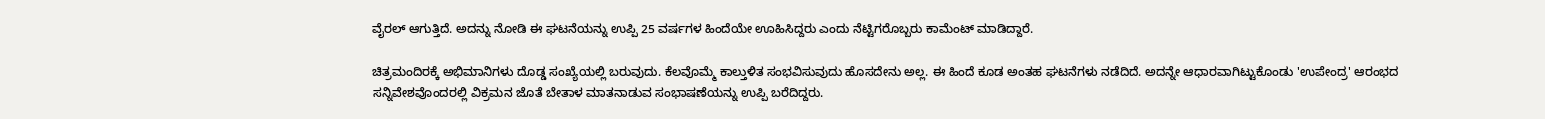ವೈರಲ್ ಆಗುತ್ತಿದೆ. ಅದನ್ನು ನೋಡಿ ಈ ಘಟನೆಯನ್ನು ಉಪ್ಪಿ 25 ವರ್ಷಗಳ ಹಿಂದೆಯೇ ಊಹಿಸಿದ್ದರು ಎಂದು ನೆಟ್ಟಿಗರೊಬ್ಬರು ಕಾಮೆಂಟ್ ಮಾಡಿದ್ದಾರೆ.

ಚಿತ್ರಮಂದಿರಕ್ಕೆ ಅಭಿಮಾನಿಗಳು ದೊಡ್ಡ ಸಂಖ್ಯೆಯಲ್ಲಿ ಬರುವುದು. ಕೆಲವೊಮ್ಮೆ ಕಾಲ್ತುಳಿತ ಸಂಭವಿಸುವುದು ಹೊಸದೇನು ಅಲ್ಲ. ಈ ಹಿಂದೆ ಕೂಡ ಅಂತಹ ಘಟನೆಗಳು ನಡೆದಿದೆ. ಅದನ್ನೇ ಆಧಾರವಾಗಿಟ್ಟುಕೊಂಡು 'ಉಪೇಂದ್ರ' ಆರಂಭದ ಸನ್ನಿವೇಶವೊಂದರಲ್ಲಿ ವಿಕ್ರಮನ ಜೊತೆ ಬೇತಾಳ ಮಾತನಾಡುವ ಸಂಭಾಷಣೆಯನ್ನು ಉಪ್ಪಿ ಬರೆದಿದ್ದರು.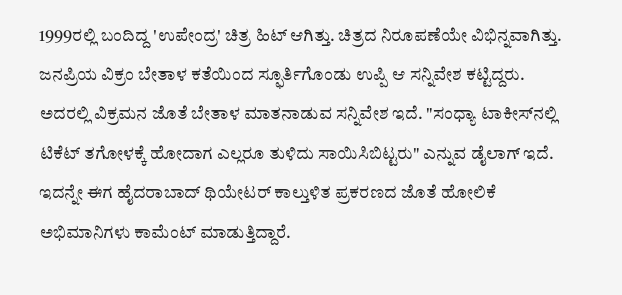1999ರಲ್ಲಿ ಬಂದಿದ್ದ 'ಉಪೇಂದ್ರ' ಚಿತ್ರ ಹಿಟ್ ಆಗಿತ್ತು. ಚಿತ್ರದ ನಿರೂಪಣೆಯೇ ವಿಭಿನ್ನವಾಗಿತ್ತು. ಜನಪ್ರಿಯ ವಿಕ್ರಂ ಬೇತಾಳ ಕತೆಯಿಂದ ಸ್ಫೂರ್ತಿಗೊಂಡು ಉಪ್ಪಿ ಆ ಸನ್ನಿವೇಶ ಕಟ್ಟಿದ್ದರು. ಅದರಲ್ಲಿ ವಿಕ್ರಮನ ಜೊತೆ ಬೇತಾಳ ಮಾತನಾಡುವ ಸನ್ನಿವೇಶ ಇದೆ. "ಸಂಧ್ಯಾ ಟಾಕೀಸ್‌ನಲ್ಲಿ ಟಿಕೆಟ್ ತಗೋಳಕ್ಕೆ ಹೋದಾಗ ಎಲ್ಲರೂ ತುಳಿದು ಸಾಯಿಸಿಬಿಟ್ಟರು" ಎನ್ನುವ ಡೈಲಾಗ್ ಇದೆ. ಇದನ್ನೇ ಈಗ ಹೈದರಾಬಾದ್ ಥಿಯೇಟರ್ ಕಾಲ್ತುಳಿತ ಪ್ರಕರಣದ ಜೊತೆ ಹೋಲಿಕೆ ಅಭಿಮಾನಿಗಳು ಕಾಮೆಂಟ್ ಮಾಡುತ್ತಿದ್ದಾರೆ.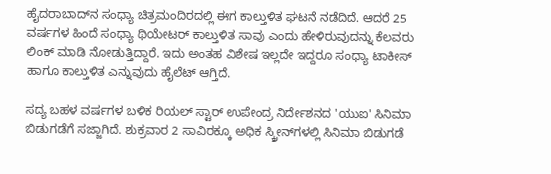ಹೈದರಾಬಾದ್‌ನ ಸಂಧ್ಯಾ ಚಿತ್ರಮಂದಿರದಲ್ಲಿ ಈಗ ಕಾಲ್ತುಳಿತ ಘಟನೆ ನಡೆದಿದೆ. ಆದರೆ 25 ವರ್ಷಗಳ ಹಿಂದೆ ಸಂಧ್ಯಾ ಥಿಯೇಟರ್ ಕಾಲ್ತುಳಿತ ಸಾವು ಎಂದು ಹೇಳಿರುವುದನ್ನು ಕೆಲವರು ಲಿಂಕ್ ಮಾಡಿ ನೋಡುತ್ತಿದ್ದಾರೆ. ಇದು ಅಂತಹ ವಿಶೇಷ ಇಲ್ಲದೇ ಇದ್ದರೂ ಸಂಧ್ಯಾ ಟಾಕೀಸ್ ಹಾಗೂ ಕಾಲ್ತುಳಿತ ಎನ್ನುವುದು ಹೈಲೆಟ್ ಆಗ್ತಿದೆ.

ಸದ್ಯ ಬಹಳ ವರ್ಷಗಳ ಬಳಿಕ ರಿಯಲ್ ಸ್ಟಾರ್ ಉಪೇಂದ್ರ ನಿರ್ದೇಶನದ 'ಯುಐ' ಸಿನಿಮಾ ಬಿಡುಗಡೆಗೆ ಸಜ್ಜಾಗಿದೆ. ಶುಕ್ರವಾರ 2 ಸಾವಿರಕ್ಕೂ ಅಧಿಕ ಸ್ಕ್ರೀನ್‌ಗಳಲ್ಲಿ ಸಿನಿಮಾ ಬಿಡುಗಡೆ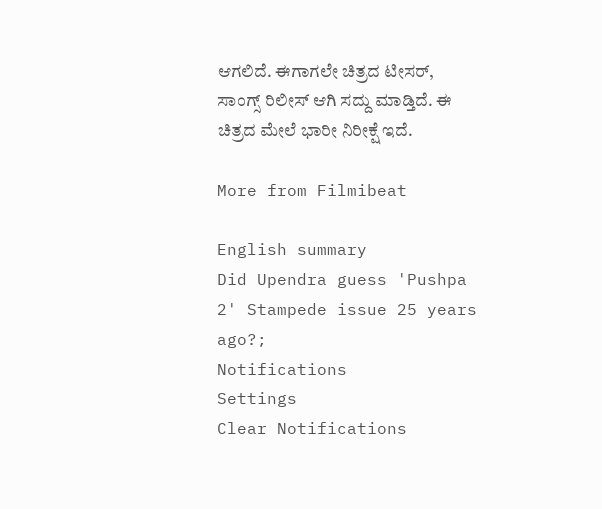ಆಗಲಿದೆ. ಈಗಾಗಲೇ ಚಿತ್ರದ ಟೀಸರ್, ಸಾಂಗ್ಸ್ ರಿಲೀಸ್ ಆಗಿ ಸದ್ದು ಮಾಡ್ತಿದೆ. ಈ ಚಿತ್ರದ ಮೇಲೆ ಭಾರೀ ನಿರೀಕ್ಷೆ ಇದೆ.

More from Filmibeat

English summary
Did Upendra guess 'Pushpa 2' Stampede issue 25 years ago?;
Notifications
Settings
Clear Notifications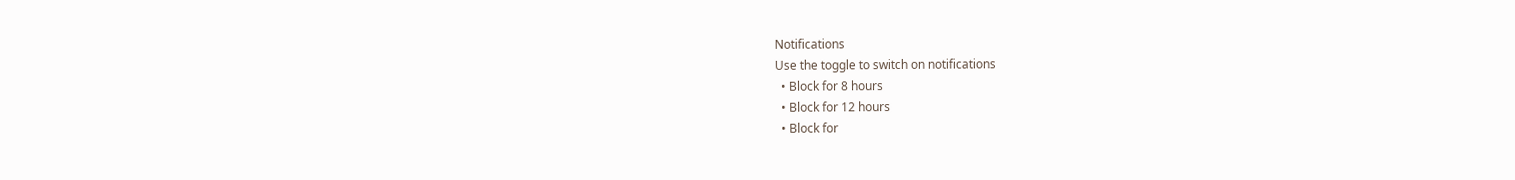Notifications
Use the toggle to switch on notifications
  • Block for 8 hours
  • Block for 12 hours
  • Block for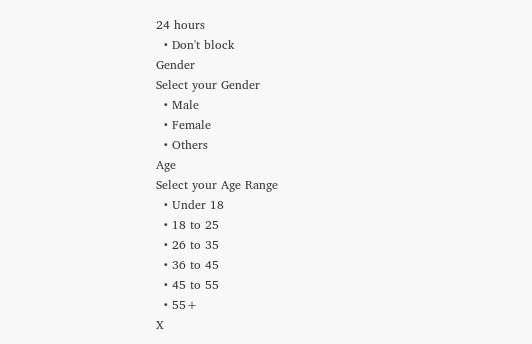24 hours
  • Don't block
Gender
Select your Gender
  • Male
  • Female
  • Others
Age
Select your Age Range
  • Under 18
  • 18 to 25
  • 26 to 35
  • 36 to 45
  • 45 to 55
  • 55+
X